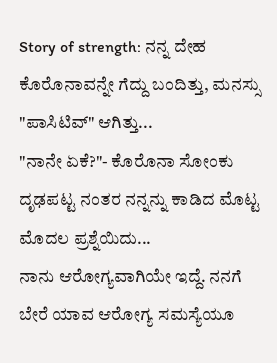Story of strength: ನನ್ನ ದೇಹ ಕೊರೊನಾವನ್ನೇ ಗೆದ್ದು ಬಂದಿತ್ತು, ಮನಸ್ಸು "ಪಾಸಿಟಿವ್" ಆಗಿತ್ತು...
"ನಾನೇ ಏಕೆ?"- ಕೊರೊನಾ ಸೋಂಕು ದೃಢಪಟ್ಟ ನಂತರ ನನ್ನನ್ನು ಕಾಡಿದ ಮೊಟ್ಟ ಮೊದಲ ಪ್ರಶ್ನೆಯಿದು...
ನಾನು ಆರೋಗ್ಯವಾಗಿಯೇ ಇದ್ದೆ. ನನಗೆ ಬೇರೆ ಯಾವ ಆರೋಗ್ಯ ಸಮಸ್ಯೆಯೂ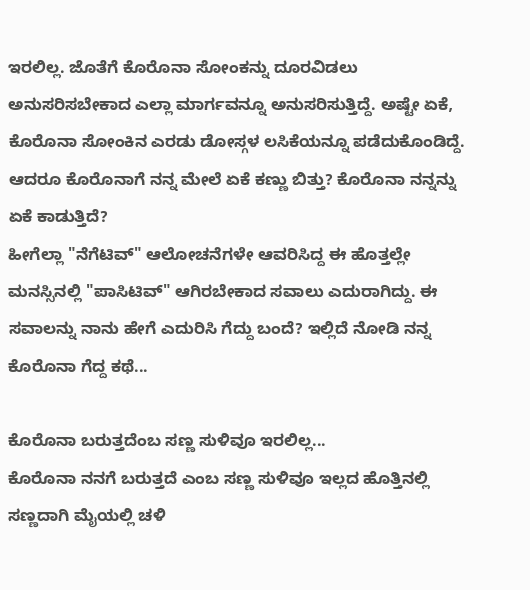ಇರಲಿಲ್ಲ. ಜೊತೆಗೆ ಕೊರೊನಾ ಸೋಂಕನ್ನು ದೂರವಿಡಲು ಅನುಸರಿಸಬೇಕಾದ ಎಲ್ಲಾ ಮಾರ್ಗವನ್ನೂ ಅನುಸರಿಸುತ್ತಿದ್ದೆ. ಅಷ್ಟೇ ಏಕೆ, ಕೊರೊನಾ ಸೋಂಕಿನ ಎರಡು ಡೋಸ್ಗಳ ಲಸಿಕೆಯನ್ನೂ ಪಡೆದುಕೊಂಡಿದ್ದೆ. ಆದರೂ ಕೊರೊನಾಗೆ ನನ್ನ ಮೇಲೆ ಏಕೆ ಕಣ್ಣು ಬಿತ್ತು? ಕೊರೊನಾ ನನ್ನನ್ನು ಏಕೆ ಕಾಡುತ್ತಿದೆ?
ಹೀಗೆಲ್ಲಾ "ನೆಗೆಟಿವ್" ಆಲೋಚನೆಗಳೇ ಆವರಿಸಿದ್ದ ಈ ಹೊತ್ತಲ್ಲೇ ಮನಸ್ಸಿನಲ್ಲಿ "ಪಾಸಿಟಿವ್" ಆಗಿರಬೇಕಾದ ಸವಾಲು ಎದುರಾಗಿದ್ದು. ಈ ಸವಾಲನ್ನು ನಾನು ಹೇಗೆ ಎದುರಿಸಿ ಗೆದ್ದು ಬಂದೆ? ಇಲ್ಲಿದೆ ನೋಡಿ ನನ್ನ ಕೊರೊನಾ ಗೆದ್ದ ಕಥೆ...

ಕೊರೊನಾ ಬರುತ್ತದೆಂಬ ಸಣ್ಣ ಸುಳಿವೂ ಇರಲಿಲ್ಲ...
ಕೊರೊನಾ ನನಗೆ ಬರುತ್ತದೆ ಎಂಬ ಸಣ್ಣ ಸುಳಿವೂ ಇಲ್ಲದ ಹೊತ್ತಿನಲ್ಲಿ ಸಣ್ಣದಾಗಿ ಮೈಯಲ್ಲಿ ಚಳಿ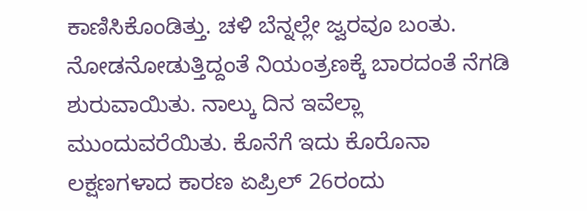ಕಾಣಿಸಿಕೊಂಡಿತ್ತು. ಚಳಿ ಬೆನ್ನಲ್ಲೇ ಜ್ವರವೂ ಬಂತು. ನೋಡನೋಡುತ್ತಿದ್ದಂತೆ ನಿಯಂತ್ರಣಕ್ಕೆ ಬಾರದಂತೆ ನೆಗಡಿ ಶುರುವಾಯಿತು. ನಾಲ್ಕು ದಿನ ಇವೆಲ್ಲಾ ಮುಂದುವರೆಯಿತು. ಕೊನೆಗೆ ಇದು ಕೊರೊನಾ ಲಕ್ಷಣಗಳಾದ ಕಾರಣ ಏಪ್ರಿಲ್ 26ರಂದು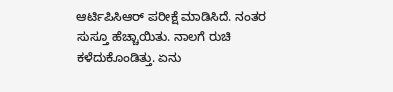ಆರ್ಟಿಪಿಸಿಆರ್ ಪರೀಕ್ಷೆ ಮಾಡಿಸಿದೆ. ನಂತರ ಸುಸ್ತೂ ಹೆಚ್ಚಾಯಿತು. ನಾಲಗೆ ರುಚಿ ಕಳೆದುಕೊಂಡಿತ್ತು. ಏನು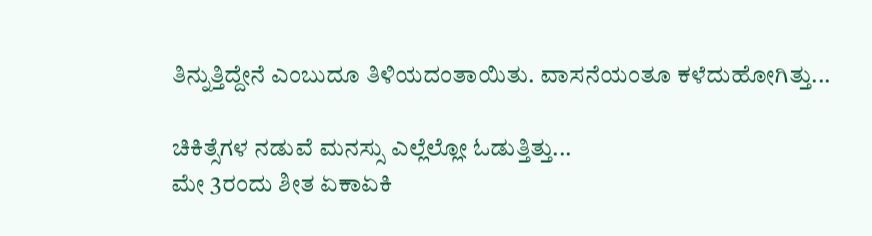ತಿನ್ನುತ್ತಿದ್ದೇನೆ ಎಂಬುದೂ ತಿಳಿಯದಂತಾಯಿತು. ವಾಸನೆಯಂತೂ ಕಳೆದುಹೋಗಿತ್ತು...

ಚಿಕಿತ್ಸೆಗಳ ನಡುವೆ ಮನಸ್ಸು ಎಲ್ಲೆಲ್ಲೋ ಓಡುತ್ತಿತ್ತು...
ಮೇ 3ರಂದು ಶೀತ ಏಕಾಏಕಿ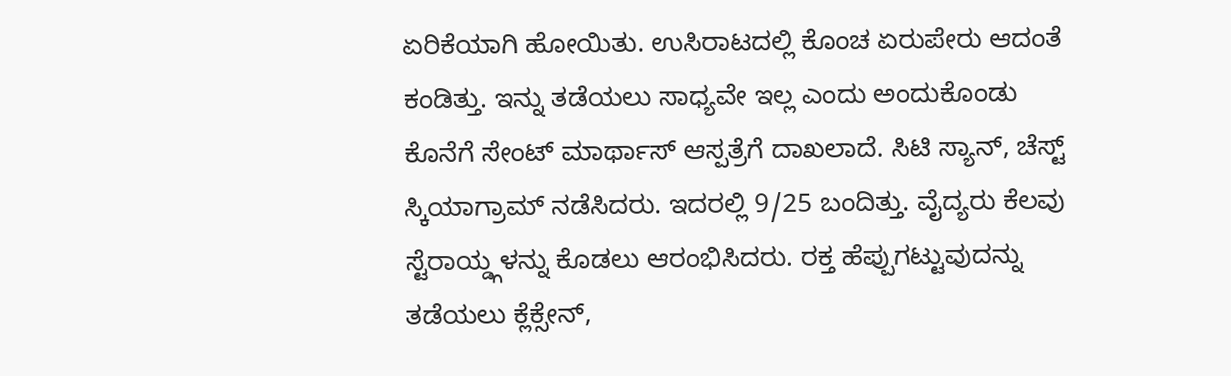ಏರಿಕೆಯಾಗಿ ಹೋಯಿತು. ಉಸಿರಾಟದಲ್ಲಿ ಕೊಂಚ ಏರುಪೇರು ಆದಂತೆ ಕಂಡಿತ್ತು. ಇನ್ನು ತಡೆಯಲು ಸಾಧ್ಯವೇ ಇಲ್ಲ ಎಂದು ಅಂದುಕೊಂಡು ಕೊನೆಗೆ ಸೇಂಟ್ ಮಾರ್ಥಾಸ್ ಆಸ್ಪತ್ರೆಗೆ ದಾಖಲಾದೆ. ಸಿಟಿ ಸ್ಯಾನ್, ಚೆಸ್ಟ್ ಸ್ಕಿಯಾಗ್ರಾಮ್ ನಡೆಸಿದರು. ಇದರಲ್ಲಿ 9/25 ಬಂದಿತ್ತು. ವೈದ್ಯರು ಕೆಲವು ಸ್ಟೆರಾಯ್ಡ್ಗಳನ್ನು ಕೊಡಲು ಆರಂಭಿಸಿದರು. ರಕ್ತ ಹೆಪ್ಪುಗಟ್ಟುವುದನ್ನು ತಡೆಯಲು ಕ್ಲೆಕ್ಸೇನ್,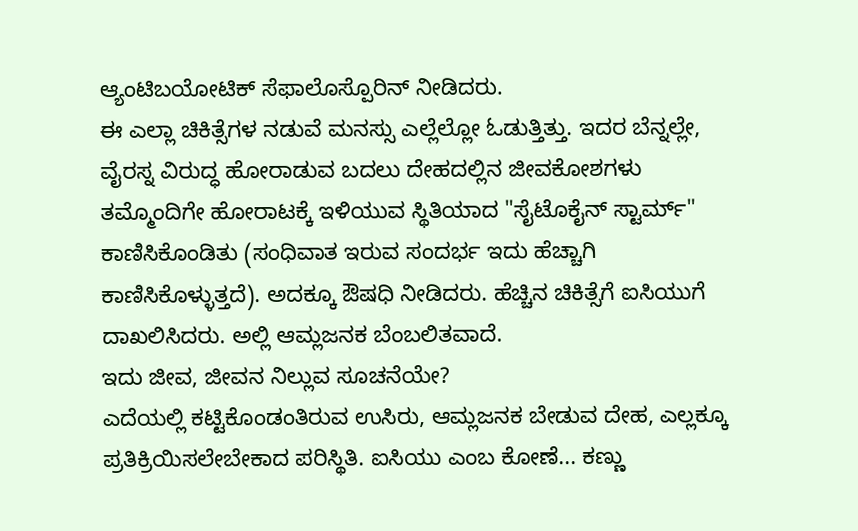ಆ್ಯಂಟಿಬಯೋಟಿಕ್ ಸೆಫಾಲೊಸ್ಪೊರಿನ್ ನೀಡಿದರು.
ಈ ಎಲ್ಲಾ ಚಿಕಿತ್ಸೆಗಳ ನಡುವೆ ಮನಸ್ಸು ಎಲ್ಲೆಲ್ಲೋ ಓಡುತ್ತಿತ್ತು. ಇದರ ಬೆನ್ನಲ್ಲೇ, ವೈರಸ್ನ ವಿರುದ್ಧ ಹೋರಾಡುವ ಬದಲು ದೇಹದಲ್ಲಿನ ಜೀವಕೋಶಗಳು ತಮ್ಮೊಂದಿಗೇ ಹೋರಾಟಕ್ಕೆ ಇಳಿಯುವ ಸ್ಥಿತಿಯಾದ "ಸೈಟೊಕೈನ್ ಸ್ಟಾರ್ಮ್" ಕಾಣಿಸಿಕೊಂಡಿತು (ಸಂಧಿವಾತ ಇರುವ ಸಂದರ್ಭ ಇದು ಹೆಚ್ಚಾಗಿ ಕಾಣಿಸಿಕೊಳ್ಳುತ್ತದೆ). ಅದಕ್ಕೂ ಔಷಧಿ ನೀಡಿದರು. ಹೆಚ್ಚಿನ ಚಿಕಿತ್ಸೆಗೆ ಐಸಿಯುಗೆ ದಾಖಲಿಸಿದರು. ಅಲ್ಲಿ ಆಮ್ಲಜನಕ ಬೆಂಬಲಿತವಾದೆ.
ಇದು ಜೀವ, ಜೀವನ ನಿಲ್ಲುವ ಸೂಚನೆಯೇ?
ಎದೆಯಲ್ಲಿ ಕಟ್ಟಿಕೊಂಡಂತಿರುವ ಉಸಿರು, ಆಮ್ಲಜನಕ ಬೇಡುವ ದೇಹ, ಎಲ್ಲಕ್ಕೂ ಪ್ರತಿಕ್ರಿಯಿಸಲೇಬೇಕಾದ ಪರಿಸ್ಥಿತಿ. ಐಸಿಯು ಎಂಬ ಕೋಣೆ... ಕಣ್ಣು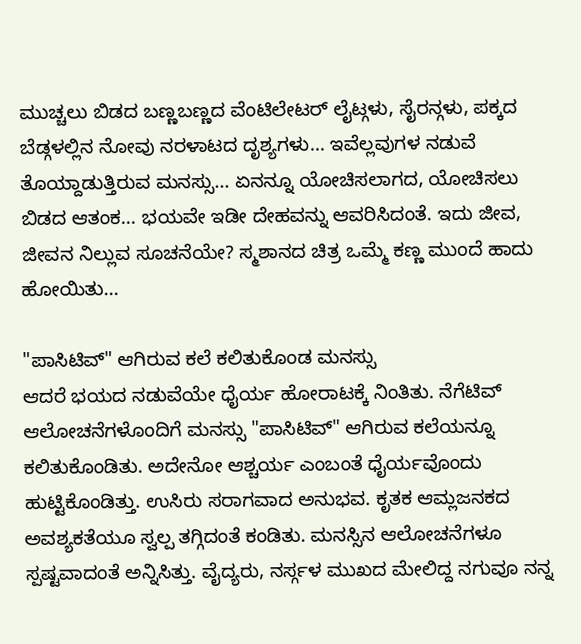ಮುಚ್ಚಲು ಬಿಡದ ಬಣ್ಣಬಣ್ಣದ ವೆಂಟಿಲೇಟರ್ ಲೈಟ್ಗಳು, ಸೈರನ್ಗಳು, ಪಕ್ಕದ ಬೆಡ್ಗಳಲ್ಲಿನ ನೋವು ನರಳಾಟದ ದೃಶ್ಯಗಳು... ಇವೆಲ್ಲವುಗಳ ನಡುವೆ ತೊಯ್ದಾಡುತ್ತಿರುವ ಮನಸ್ಸು... ಏನನ್ನೂ ಯೋಚಿಸಲಾಗದ, ಯೋಚಿಸಲು ಬಿಡದ ಆತಂಕ... ಭಯವೇ ಇಡೀ ದೇಹವನ್ನು ಆವರಿಸಿದಂತೆ. ಇದು ಜೀವ, ಜೀವನ ನಿಲ್ಲುವ ಸೂಚನೆಯೇ? ಸ್ಮಶಾನದ ಚಿತ್ರ ಒಮ್ಮೆ ಕಣ್ಣ ಮುಂದೆ ಹಾದು ಹೋಯಿತು...

"ಪಾಸಿಟಿವ್" ಆಗಿರುವ ಕಲೆ ಕಲಿತುಕೊಂಡ ಮನಸ್ಸು
ಆದರೆ ಭಯದ ನಡುವೆಯೇ ಧೈರ್ಯ ಹೋರಾಟಕ್ಕೆ ನಿಂತಿತು. ನೆಗೆಟಿವ್ ಆಲೋಚನೆಗಳೊಂದಿಗೆ ಮನಸ್ಸು "ಪಾಸಿಟಿವ್" ಆಗಿರುವ ಕಲೆಯನ್ನೂ ಕಲಿತುಕೊಂಡಿತು. ಅದೇನೋ ಆಶ್ಚರ್ಯ ಎಂಬಂತೆ ಧೈರ್ಯವೊಂದು ಹುಟ್ಟಿಕೊಂಡಿತ್ತು. ಉಸಿರು ಸರಾಗವಾದ ಅನುಭವ. ಕೃತಕ ಆಮ್ಲಜನಕದ ಅವಶ್ಯಕತೆಯೂ ಸ್ವಲ್ಪ ತಗ್ಗಿದಂತೆ ಕಂಡಿತು. ಮನಸ್ಸಿನ ಆಲೋಚನೆಗಳೂ ಸ್ಪಷ್ಟವಾದಂತೆ ಅನ್ನಿಸಿತ್ತು. ವೈದ್ಯರು, ನರ್ಸ್ಗಳ ಮುಖದ ಮೇಲಿದ್ದ ನಗುವೂ ನನ್ನ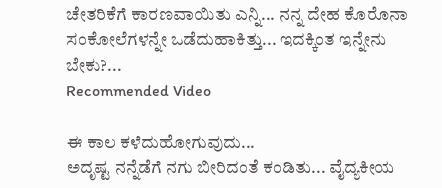ಚೇತರಿಕೆಗೆ ಕಾರಣವಾಯಿತು ಎನ್ನಿ... ನನ್ನ ದೇಹ ಕೊರೊನಾ ಸಂಕೋಲೆಗಳನ್ನೇ ಒಡೆದುಹಾಕಿತ್ತು... ಇದಕ್ಕಿಂತ ಇನ್ನೇನು ಬೇಕು?...
Recommended Video

ಈ ಕಾಲ ಕಳೆದುಹೋಗುವುದು...
ಅದೃಷ್ಟ ನನ್ನೆಡೆಗೆ ನಗು ಬೀರಿದಂತೆ ಕಂಡಿತು... ವೈದ್ಯಕೀಯ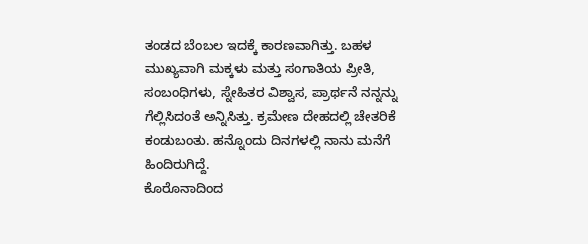ತಂಡದ ಬೆಂಬಲ ಇದಕ್ಕೆ ಕಾರಣವಾಗಿತ್ತು. ಬಹಳ ಮುಖ್ಯವಾಗಿ ಮಕ್ಕಳು ಮತ್ತು ಸಂಗಾತಿಯ ಪ್ರೀತಿ, ಸಂಬಂಧಿಗಳು, ಸ್ನೇಹಿತರ ವಿಶ್ವಾಸ, ಪ್ರಾರ್ಥನೆ ನನ್ನನ್ನು ಗೆಲ್ಲಿಸಿದಂತೆ ಅನ್ನಿಸಿತ್ತು. ಕ್ರಮೇಣ ದೇಹದಲ್ಲಿ ಚೇತರಿಕೆ ಕಂಡುಬಂತು. ಹನ್ನೊಂದು ದಿನಗಳಲ್ಲಿ ನಾನು ಮನೆಗೆ ಹಿಂದಿರುಗಿದ್ದೆ.
ಕೊರೊನಾದಿಂದ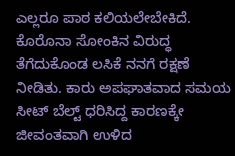ಎಲ್ಲರೂ ಪಾಠ ಕಲಿಯಲೇಬೇಕಿದೆ. ಕೊರೊನಾ ಸೋಂಕಿನ ವಿರುದ್ಧ ತೆಗೆದುಕೊಂಡ ಲಸಿಕೆ ನನಗೆ ರಕ್ಷಣೆ ನೀಡಿತು. ಕಾರು ಅಪಘಾತವಾದ ಸಮಯ ಸೀಟ್ ಬೆಲ್ಟ್ ಧರಿಸಿದ್ದ ಕಾರಣಕ್ಕೇ ಜೀವಂತವಾಗಿ ಉಳಿದ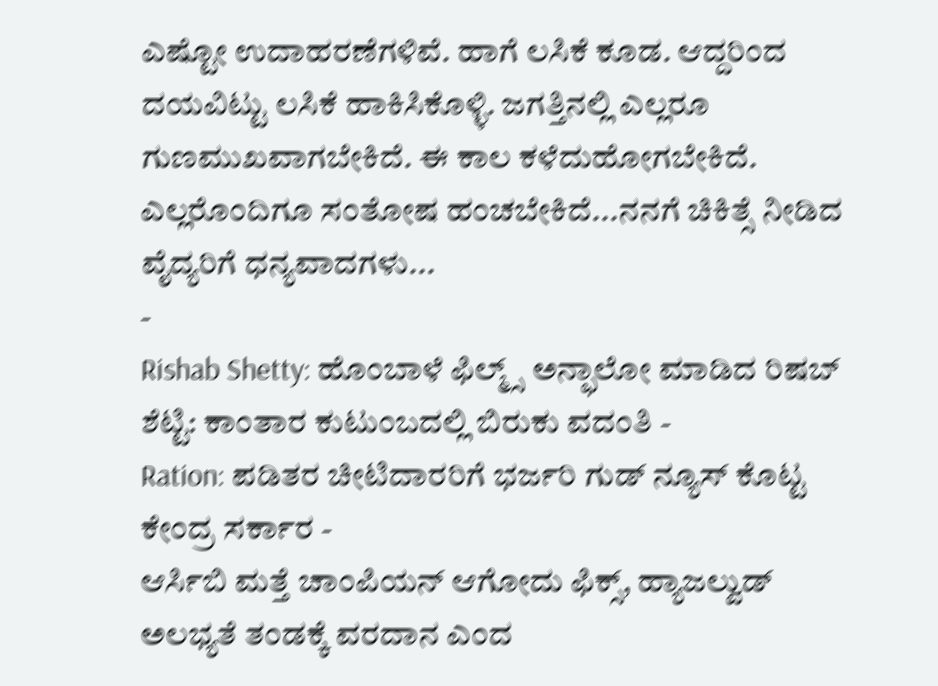ಎಷ್ಟೋ ಉದಾಹರಣೆಗಳಿವೆ. ಹಾಗೆ ಲಸಿಕೆ ಕೂಡ. ಆದ್ದರಿಂದ ದಯವಿಟ್ಟು ಲಸಿಕೆ ಹಾಕಿಸಿಕೊಳ್ಳಿ. ಜಗತ್ತಿನಲ್ಲಿ ಎಲ್ಲರೂ ಗುಣಮುಖವಾಗಬೇಕಿದೆ. ಈ ಕಾಲ ಕಳೆದುಹೋಗಬೇಕಿದೆ. ಎಲ್ಲರೊಂದಿಗೂ ಸಂತೋಷ ಹಂಚಬೇಕಿದೆ...ನನಗೆ ಚಿಕಿತ್ಸೆ ನೀಡಿದ ವೈದ್ಯರಿಗೆ ಧನ್ಯವಾದಗಳು...
-
Rishab Shetty: ಹೊಂಬಾಳೆ ಫಿಲ್ಮ್ಸ್ ಅನ್ಫಾಲೋ ಮಾಡಿದ ರಿಷಬ್ ಶೆಟ್ಟಿ: ಕಾಂತಾರ ಕುಟುಂಬದಲ್ಲಿ ಬಿರುಕು ವದಂತಿ -
Ration: ಪಡಿತರ ಚೀಟಿದಾರರಿಗೆ ಭರ್ಜರಿ ಗುಡ್ ನ್ಯೂಸ್ ಕೊಟ್ಟ ಕೇಂದ್ರ ಸರ್ಕಾರ -
ಆರ್ಸಿಬಿ ಮತ್ತೆ ಚಾಂಪಿಯನ್ ಆಗೋದು ಫಿಕ್ಸ್, ಹ್ಯಾಜಲ್ವುಡ್ ಅಲಭ್ಯತೆ ತಂಡಕ್ಕೆ ವರದಾನ ಎಂದ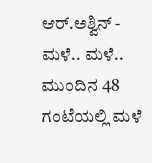ಆರ್.ಅಶ್ವಿನ್ -
ಮಳೆ.. ಮಳೆ.. ಮುಂದಿನ 48 ಗಂಟೆಯಲ್ಲಿ ಮಳೆ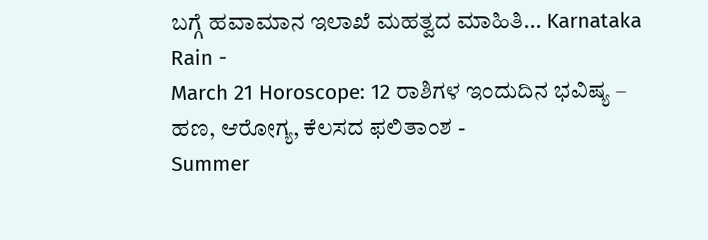ಬಗ್ಗೆ ಹವಾಮಾನ ಇಲಾಖೆ ಮಹತ್ವದ ಮಾಹಿತಿ... Karnataka Rain -
March 21 Horoscope: 12 ರಾಶಿಗಳ ಇಂದುದಿನ ಭವಿಷ್ಯ – ಹಣ, ಆರೋಗ್ಯ, ಕೆಲಸದ ಫಲಿತಾಂಶ -
Summer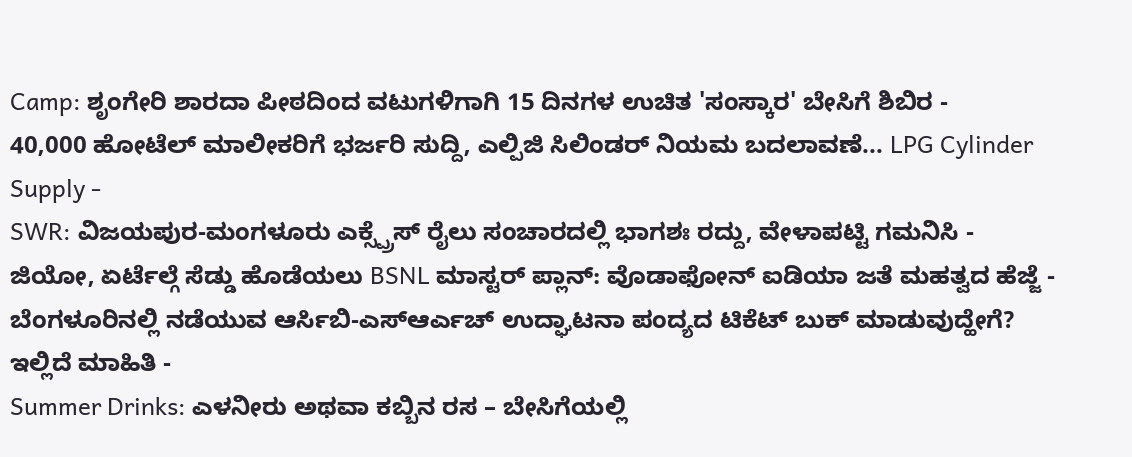Camp: ಶೃಂಗೇರಿ ಶಾರದಾ ಪೀಠದಿಂದ ವಟುಗಳಿಗಾಗಿ 15 ದಿನಗಳ ಉಚಿತ 'ಸಂಸ್ಕಾರ' ಬೇಸಿಗೆ ಶಿಬಿರ -
40,000 ಹೋಟೆಲ್ ಮಾಲೀಕರಿಗೆ ಭರ್ಜರಿ ಸುದ್ದಿ, ಎಲ್ಪಿಜಿ ಸಿಲಿಂಡರ್ ನಿಯಮ ಬದಲಾವಣೆ... LPG Cylinder Supply -
SWR: ವಿಜಯಪುರ-ಮಂಗಳೂರು ಎಕ್ಸ್ಪ್ರೆಸ್ ರೈಲು ಸಂಚಾರದಲ್ಲಿ ಭಾಗಶಃ ರದ್ದು, ವೇಳಾಪಟ್ಟಿ ಗಮನಿಸಿ -
ಜಿಯೋ, ಏರ್ಟೆಲ್ಗೆ ಸೆಡ್ಡು ಹೊಡೆಯಲು BSNL ಮಾಸ್ಟರ್ ಪ್ಲಾನ್: ವೊಡಾಫೋನ್ ಐಡಿಯಾ ಜತೆ ಮಹತ್ವದ ಹೆಜ್ಜೆ -
ಬೆಂಗಳೂರಿನಲ್ಲಿ ನಡೆಯುವ ಆರ್ಸಿಬಿ-ಎಸ್ಆರ್ಎಚ್ ಉದ್ಘಾಟನಾ ಪಂದ್ಯದ ಟಿಕೆಟ್ ಬುಕ್ ಮಾಡುವುದ್ಹೇಗೆ? ಇಲ್ಲಿದೆ ಮಾಹಿತಿ -
Summer Drinks: ಎಳನೀರು ಅಥವಾ ಕಬ್ಬಿನ ರಸ – ಬೇಸಿಗೆಯಲ್ಲಿ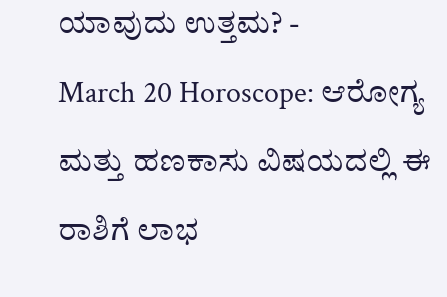ಯಾವುದು ಉತ್ತಮ? -
March 20 Horoscope: ಆರೋಗ್ಯ ಮತ್ತು ಹಣಕಾಸು ವಿಷಯದಲ್ಲಿ ಈ ರಾಶಿಗೆ ಲಾಭ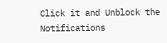Click it and Unblock the Notifications